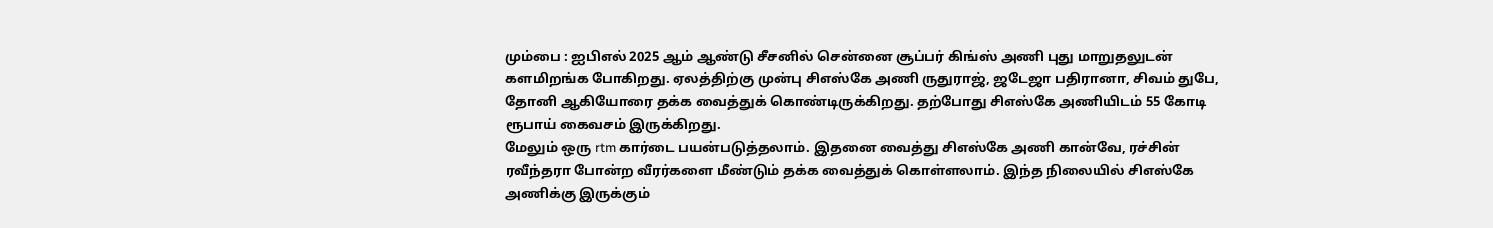மும்பை : ஐபிஎல் 2025 ஆம் ஆண்டு சீசனில் சென்னை சூப்பர் கிங்ஸ் அணி புது மாறுதலுடன் களமிறங்க போகிறது. ஏலத்திற்கு முன்பு சிஎஸ்கே அணி ருதுராஜ், ஜடேஜா பதிரானா, சிவம் துபே, தோனி ஆகியோரை தக்க வைத்துக் கொண்டிருக்கிறது. தற்போது சிஎஸ்கே அணியிடம் 55 கோடி ரூபாய் கைவசம் இருக்கிறது.
மேலும் ஒரு rtm கார்டை பயன்படுத்தலாம். இதனை வைத்து சிஎஸ்கே அணி கான்வே, ரச்சின் ரவீந்தரா போன்ற வீரர்களை மீண்டும் தக்க வைத்துக் கொள்ளலாம். இந்த நிலையில் சிஎஸ்கே அணிக்கு இருக்கும்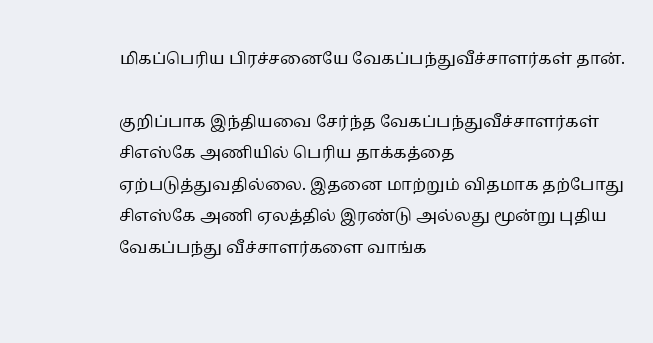மிகப்பெரிய பிரச்சனையே வேகப்பந்துவீச்சாளர்கள் தான்.

குறிப்பாக இந்தியவை சேர்ந்த வேகப்பந்துவீச்சாளர்கள் சிஎஸ்கே அணியில் பெரிய தாக்கத்தை ஏற்படுத்துவதில்லை. இதனை மாற்றும் விதமாக தற்போது சிஎஸ்கே அணி ஏலத்தில் இரண்டு அல்லது மூன்று புதிய வேகப்பந்து வீச்சாளர்களை வாங்க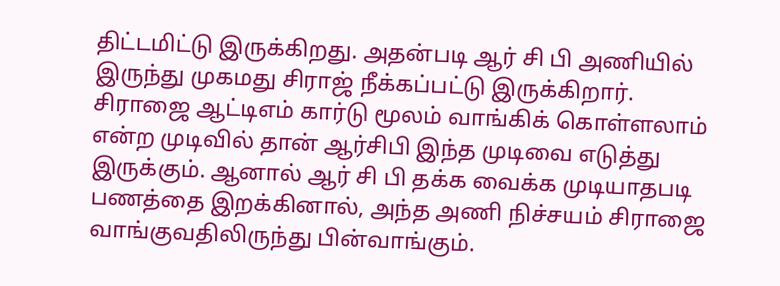திட்டமிட்டு இருக்கிறது. அதன்படி ஆர் சி பி அணியில் இருந்து முகமது சிராஜ் நீக்கப்பட்டு இருக்கிறார்.
சிராஜை ஆட்டிஎம் கார்டு மூலம் வாங்கிக் கொள்ளலாம் என்ற முடிவில் தான் ஆர்சிபி இந்த முடிவை எடுத்து இருக்கும். ஆனால் ஆர் சி பி தக்க வைக்க முடியாதபடி பணத்தை இறக்கினால், அந்த அணி நிச்சயம் சிராஜை வாங்குவதிலிருந்து பின்வாங்கும்.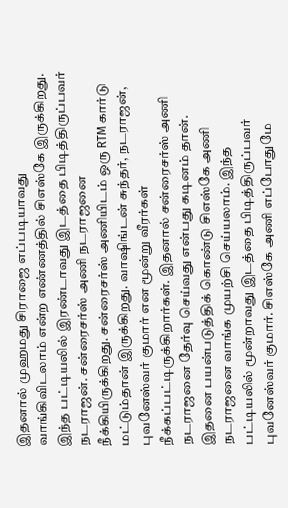இதனால் முஹமது சிராஜை எப்படியாவது வாங்கிவிடலாம் என்ற எண்ணத்தில் சிஎஸ்கே இருக்கிறது.
இந்த பட்டியலில் இரண்டாவது இடத்தை பிடித்திருப்பவர் நடராஜன். சன்ரைசர்ஸ் அணி நடராஜனை நீக்கியிருக்கிறது. சன்ரைசர்ஸ் அணியிடம் ஒரு RTM கார்டு மட்டும்தான் இருக்கிறது. வாஷிங்டன் சுந்தர், நடராஜன், புவனேஸ்வர் குமார் என மூன்று வீரர்கள் நீக்கப்பட்டிருக்கிறார்கள். இதனால் சன்ரைசர்ஸ் அணி நடராஜனை தேர்வு செய்வது என்பது கடினம் தான்.
இதனை பயன்படுத்திக் கொண்டு சிஎஸ்கே அணி நடராஜனை வாங்க முயற்சி செய்யலாம். இந்த பட்டியலில் மூன்றாவது இடத்தை பிடித்திருப்பவர் புவனேஸ்வர் குமார். சிஎஸ்கே அணி எப்போதுமே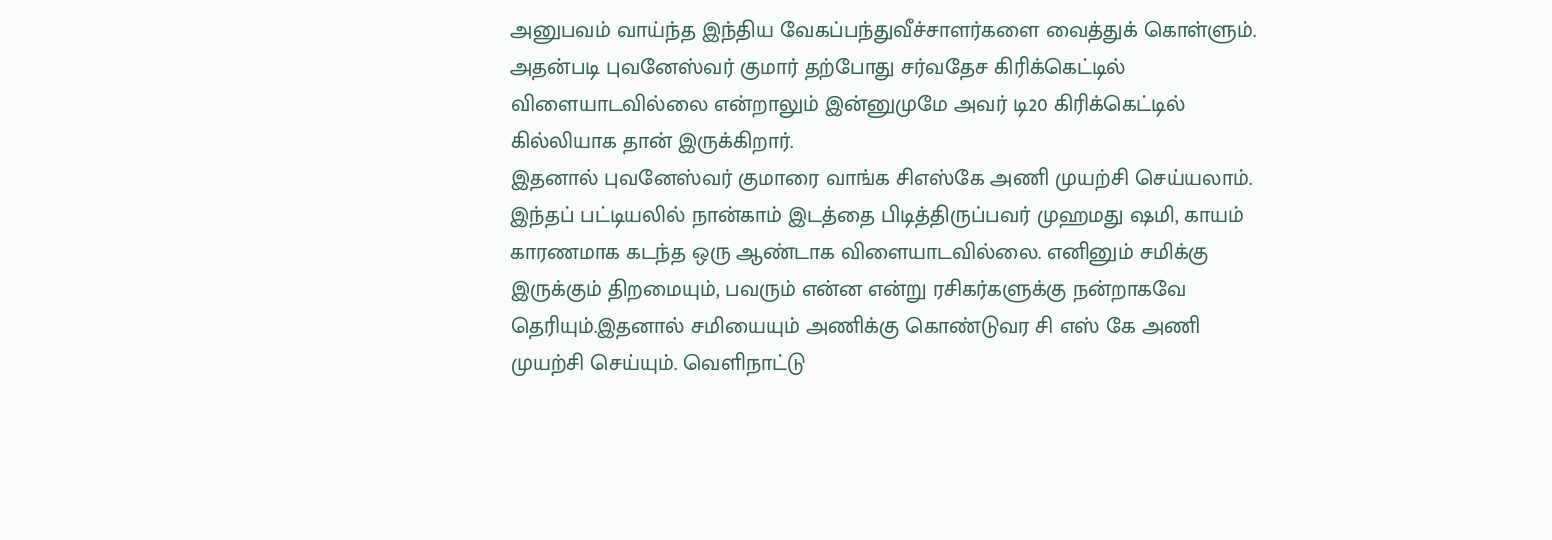அனுபவம் வாய்ந்த இந்திய வேகப்பந்துவீச்சாளர்களை வைத்துக் கொள்ளும். அதன்படி புவனேஸ்வர் குமார் தற்போது சர்வதேச கிரிக்கெட்டில் விளையாடவில்லை என்றாலும் இன்னுமுமே அவர் டி20 கிரிக்கெட்டில் கில்லியாக தான் இருக்கிறார்.
இதனால் புவனேஸ்வர் குமாரை வாங்க சிஎஸ்கே அணி முயற்சி செய்யலாம். இந்தப் பட்டியலில் நான்காம் இடத்தை பிடித்திருப்பவர் முஹமது ஷமி, காயம் காரணமாக கடந்த ஒரு ஆண்டாக விளையாடவில்லை. எனினும் சமிக்கு இருக்கும் திறமையும், பவரும் என்ன என்று ரசிகர்களுக்கு நன்றாகவே தெரியும்.இதனால் சமியையும் அணிக்கு கொண்டுவர சி எஸ் கே அணி முயற்சி செய்யும். வெளிநாட்டு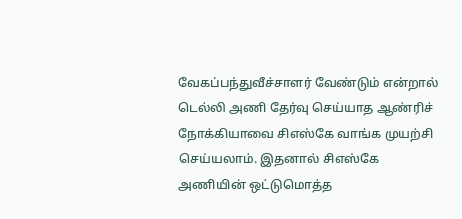வேகப்பந்துவீச்சாளர் வேண்டும் என்றால் டெல்லி அணி தேர்வு செய்யாத ஆண்ரிச் நோக்கியாவை சிஎஸ்கே வாங்க முயற்சி செய்யலாம். இதனால் சிஎஸ்கே அணியின் ஒட்டுமொத்த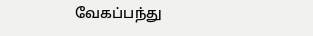வேகப்பந்து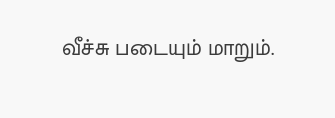வீச்சு படையும் மாறும்.